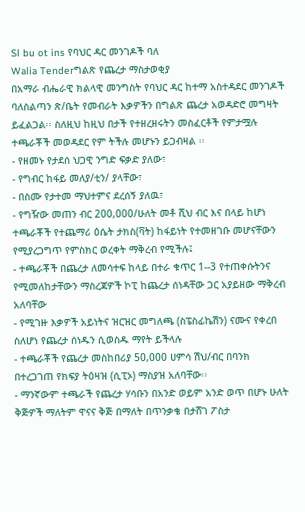Sl bu ot ins የባህር ዳር መንገዶች ባለ
Walia Tenderግልጽ የጨረታ ማስታወቂያ
በአማራ ብሔራዊ ክልላዊ መንግስት የባህር ዳር ከተማ አስተዳደር መንገዶች ባለስልጣን ጽ/ቤት የመብራት እቃዎችን በግልጽ ጨረታ አወዳድሮ መግዛት ይፈልጋል፡፡ ስለዚህ ከዚህ በታች የተዘረዘሩትን መስፈርቶች የምታሟሉ ተጫራቾች መወዳደር የም ትችሉ መሆኑን ይጋብዛል ፡፡
- የዘመኑ የታደሰ ህጋዊ ንግድ ፍቃድ ያለው፣
- የግብር ከፋይ መለያ/ቲን/ ያላቸው፣
- በስሙ የታተመ ማህተምና ደረሰኝ ያለዉ፣
- የግዥው መጠን ብር 200,000/ሁለት መቶ ሺህ ብር እና በላይ ከሆነ ተጫራቾች የተጨማሪ ዕሴት ታክስ(ቫት) ከፋይነት የተመዘገቡ መሆናቸውን የሚያረጋግጥ የምስክር ወረቀት ማቅረብ የሚችሉ፤
- ተጫራቾች በጨረታ ለመሳተፍ ከላይ በተራ ቁጥር 1--3 የተጠቀሱትንና የሚመለከታቸውን ማስረጃዎች ኮፒ ከጨረታ ሰነዳቸው ጋር አያይዘው ማቅረብ አለባቸው
- የሚገዙ እቃዎች አይነትና ዝርዝር መግለጫ (ስፔስፊኬሽን) ናሙና የቀረበ ስለሆነ የጨረታ ሰነዱን ሲወስዱ ማየት ይችላሉ
- ተጫራቾች የጨረታ መስከበሪያ 50,000 ሀምሳ ሽህ/ብር በባንክ በተረጋገጠ የክፍያ ትዕዛዝ (ሲፒኦ) ማስያዝ አለባቸው፡፡
- ማንኛውም ተጫራች የጨረታ ሃሳቡን በአንድ ወይም አንድ ወጥ በሆኑ ሁለት ቅጅዎች ማለትም ዋናና ቅጅ በማለት በጥንቃቄ በታሸገ ፖስታ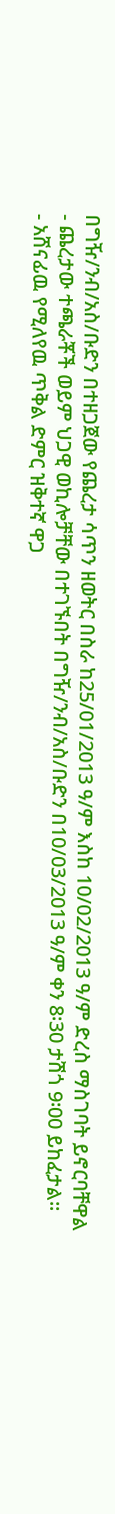በግዥ/ንብ/አስ/ቡድን በተዘጋጀው የጨረታ ሳጥን ዘወትር በስራ ከ25/01/2013 ዓ/ም እስከ 10/02/2013 ዓ/ም ድረስ ማስገባት ይኖርባቸዋል
- ጨረታው ተጫራቾች ወይም ህጋዊ ወኪሎቻቸው በተገኙበት በግዥ/ንብ/አስ/ቡድን በ10/03/2013 ዓ/ም ቀን 8፡30 ታሽጎ 9፡00 ይከፈታል፡፡
- አሸናፊዉ የሚለየዉ ጥቅል ድምር ዝቅተኛ ዋጋ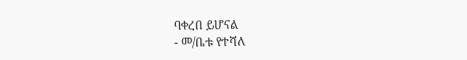ባቀረበ ይሆናል
- መ/ቤቱ የተሻለ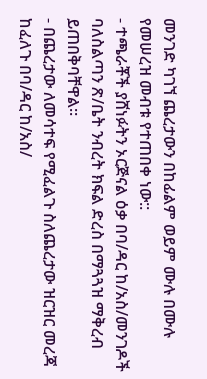መንገድ ካገኘ ጨረታውን በከፊልም ወይም ሙሉ በሙሉ የመሠረዝ መብቱ የተጠበቀ ነው::
- ተጫራቾች ያሸነፉትን ኦርጅናል ዕቃ በባ/ዳር ከ/አስ/መንገዶች ባለስልጣን ጽ/ቤት ንብረት ክፍል ድረስ በማጓጓዝ ማቅረብ ይጠበቅባቸዋል፡፡
- በጨረታው ለመሳተፍ የሚፈልጉ ስለጨረታው ዝርዝር መረጃ ከፈለጉ በባ/ዳር ከ/አስ/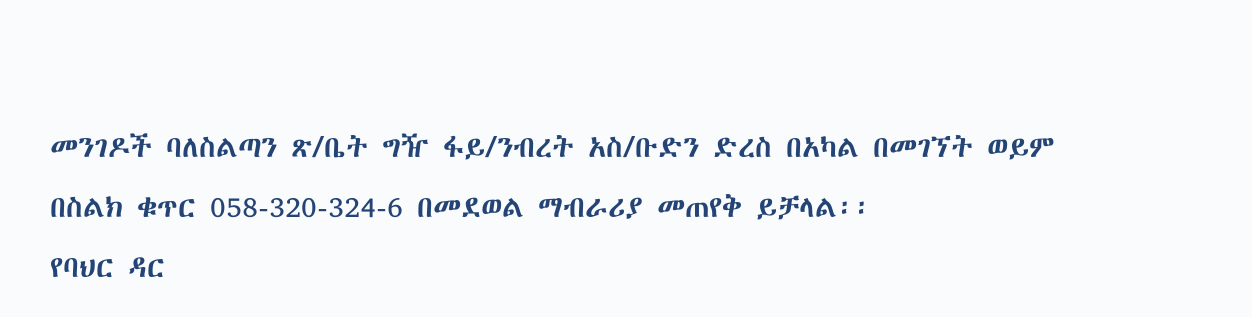መንገዶች ባለስልጣን ጽ/ቤት ግዥ ፋይ/ንብረት አስ/ቡድን ድረስ በአካል በመገኘት ወይም በስልክ ቁጥር 058-320-324-6 በመደወል ማብራሪያ መጠየቅ ይቻላል፡፡
የባህር ዳር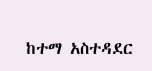ከተማ አስተዳደር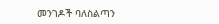መንገዶች ባለስልጣን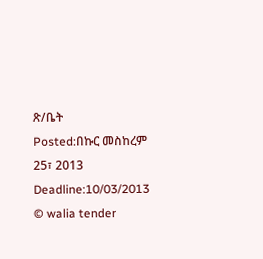ጽ/ቤት
Posted:በኩር መስከረም 25፣ 2013
Deadline:10/03/2013
© walia tender